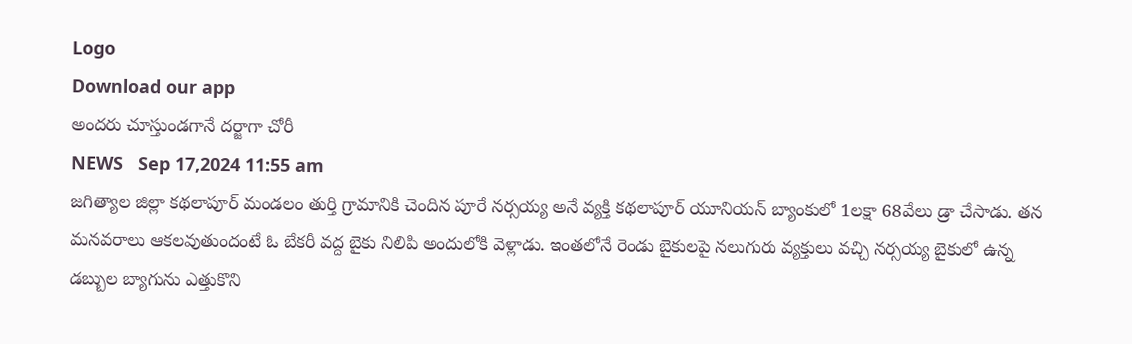Logo
Download our app
అందరు చూస్తుండగానే దర్జాగా చోరీ
NEWS   Sep 17,2024 11:55 am
జగిత్యాల జిల్లా కథలాపూర్ మండలం తుర్తి గ్రామానికి చెందిన పూరే నర్సయ్య అనే వ్యక్తి కథలాపూర్ యూనియన్ బ్యాంకులో 1లక్షా 68వేలు డ్రా చేసాడు. తన మనవరాలు ఆకలవుతుందంటే ఓ బేకరీ వద్ద బైకు నిలిపి అందులోకి వెళ్లాడు. ఇంతలోనే రెండు బైకులపై నలుగురు వ్యక్తులు వచ్చి నర్సయ్య బైకులో ఉన్న డబ్బుల బ్యాగును ఎత్తుకొని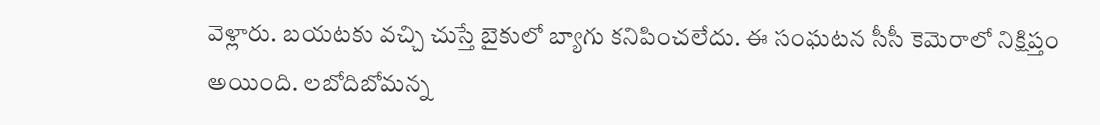వెళ్లారు. బయటకు వచ్చి చుస్తే బైకులో బ్యాగు కనిపించలేదు. ఈ సంఘటన సీసీ కెమెరాలో నిక్షిప్తం అయింది. లబోదిబోమన్న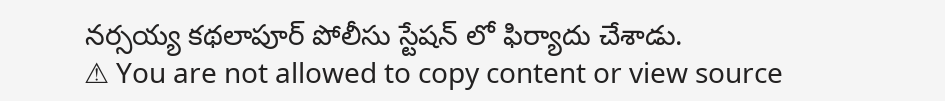నర్సయ్య కథలాపూర్ పోలీసు స్టేషన్ లో ఫిర్యాదు చేశాడు.
⚠ You are not allowed to copy content or view source